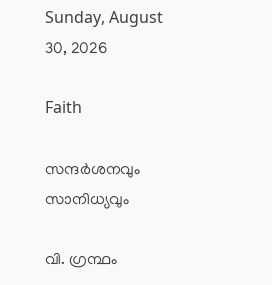Sunday, August 30, 2026

Faith

സന്ദര്‍ശനവും സാനിധ്യവും

വി. ഗ്രന്ഥം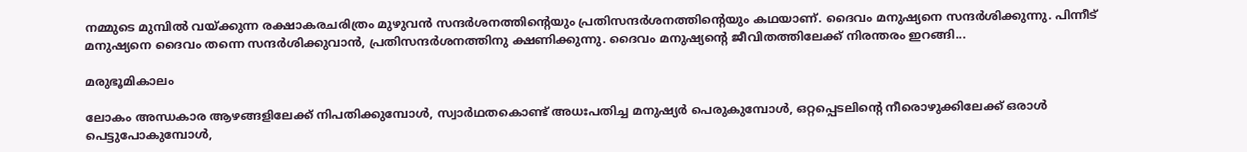നമ്മുടെ മുമ്പില്‍ വയ്ക്കുന്ന രക്ഷാകരചരിത്രം മുഴുവന്‍ സന്ദര്‍ശനത്തിന്റെയും പ്രതിസന്ദര്‍ശനത്തിന്റെയും കഥയാണ്. ദൈവം മനുഷ്യനെ സന്ദര്‍ശിക്കുന്നു. പിന്നീട് മനുഷ്യനെ ദൈവം തന്നെ സന്ദര്‍ശിക്കുവാന്‍, പ്രതിസന്ദര്‍ശനത്തിനു ക്ഷണിക്കുന്നു. ദൈവം മനുഷ്യന്റെ ജീവിതത്തിലേക്ക്‌ നിരന്തരം ഇറങ്ങി...

മരുഭൂമികാലം

ലോകം അന്ധകാര ആഴങ്ങളിലേക്ക് നിപതിക്കുമ്പോള്‍, സ്വാര്‍ഥതകൊണ്ട് അധഃപതിച്ച മനുഷ്യര്‍ പെരുകുമ്പോള്‍, ഒറ്റപ്പെടലിന്റെ നീരൊഴുക്കിലേക്ക് ഒരാള്‍ പെട്ടുപോകുമ്പോള്‍,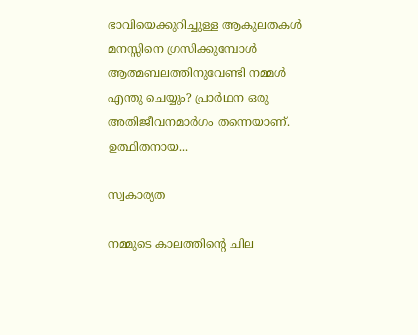ഭാവിയെക്കുറിച്ചുള്ള ആകുലതകള്‍ മനസ്സിനെ ഗ്രസിക്കുമ്പോള്‍ ആത്മബലത്തിനുവേണ്ടി നമ്മള്‍ എന്തു ചെയ്യും? പ്രാര്‍ഥന ഒരു അതിജീവനമാര്‍ഗം തന്നെയാണ്. ഉത്ഥിതനായ...

സ്വകാര്യത

നമ്മുടെ കാലത്തിന്റെ ചില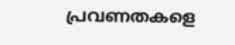പ്രവണതകളെ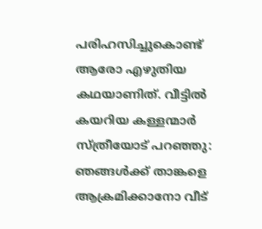പരിഹസിച്ചുകൊണ്ട് ആരോ എഴുതിയ കഥയാണിത്. വീട്ടില്‍ കയറിയ കള്ളന്മാര്‍ സ്ത്രീയോട് പറഞ്ഞു: ഞങ്ങള്‍ക്ക് താങ്കളെ ആക്രമിക്കാനോ വീട്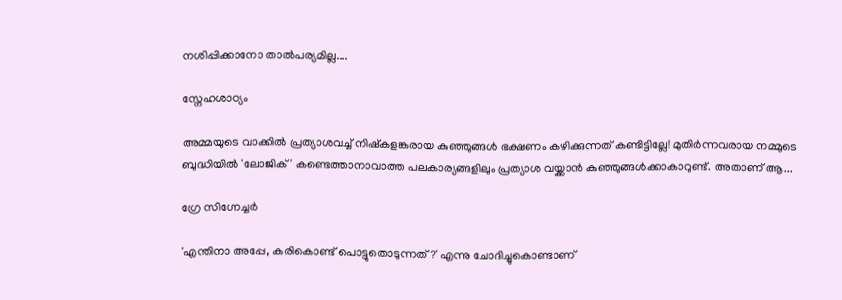നശിപ്പിക്കാനോ താല്‍പര്യമില്ല....

സ്നേഹശാഠ്യം

അമ്മയുടെ വാക്കില്‍ പ്രത്യാശവച്ച് നിഷ്‌കളങ്കരായ കുഞ്ഞുങ്ങള്‍ ഭക്ഷണം കഴിക്കുന്നത് കണ്ടിട്ടില്ലേ! മുതിര്‍ന്നവരായ നമ്മുടെ ബുദ്ധിയില്‍ 'ലോജിക്' കണ്ടെത്താനാവാത്ത പലകാര്യങ്ങളിലും പ്രത്യാശ വയ്ക്കാന്‍ കുഞ്ഞുങ്ങള്‍ക്കാകാറുണ്ട്. അതാണ് ആ...

ഗ്രേ സിഗ്നേച്ചർ

'എന്തിനാ അപ്പേ, കരികൊണ്ട്‌ പൊട്ടുതൊടുന്നത്?' എന്നു ചോദിച്ചുകൊണ്ടാണ്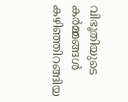വിഭൂതിയുടെ കര്‍മ്മങ്ങള്‍ കഴിഞ്ഞിറങ്ങിയ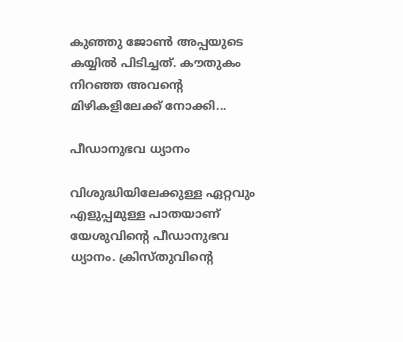കുഞ്ഞു ജോണ്‍ അപ്പയുടെ കയ്യില്‍ പിടിച്ചത്. കൗതുകം നിറഞ്ഞ അവന്റെ മിഴികളിലേക്ക് നോക്കി...

പീഡാനുഭവ ധ്യാനം

വിശുദ്ധിയിലേക്കുള്ള ഏറ്റവും എളുപ്പമുള്ള പാതയാണ് യേശുവിന്റെ പീഡാനുഭവ ധ്യാനം. ക്രിസ്തുവിന്റെ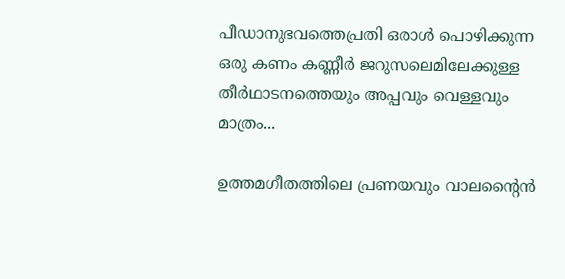പീഡാനുഭവത്തെപ്രതി ഒരാള്‍ പൊഴിക്കുന്ന ഒരു കണം കണ്ണീര്‍ ജറുസലെമിലേക്കുള്ള തീര്‍ഥാടനത്തെയും അപ്പവും വെള്ളവും മാത്രം...

ഉത്തമഗീതത്തിലെ പ്രണയവും വാലന്റൈൻ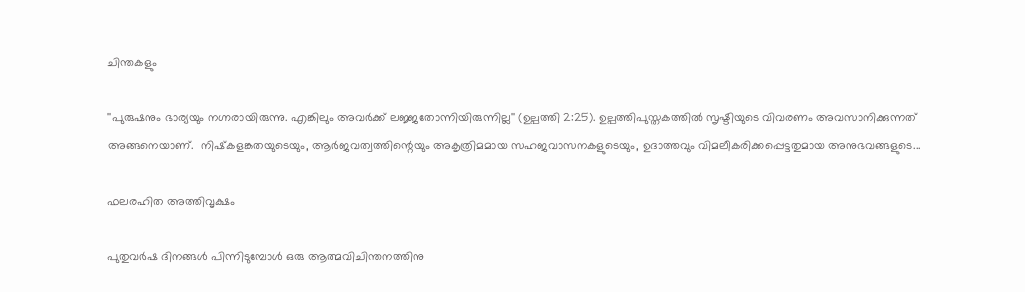ചിന്തകളും

''പുരുഷനും ഭാര്യയും നഗ്നരായിരുന്നു. എങ്കിലും അവര്‍ക്ക്‌ ലജ്ജതോന്നിയിരുന്നില്ല'' (ഉല്പത്തി 2:25). ഉല്പത്തിപുസ്തകത്തില്‍ സൃഷ്ടിയുടെ വിവരണം അവസാനിക്കുന്നത്  അങ്ങനെയാണ്.  നിഷ്‌കളങ്കതയുടെയും, ആര്‍ജവത്വത്തിന്റെയും അകൃത്രിമമായ സഹജവാസനകളുടെയും, ഉദാത്തവും വിമലീകരിക്കപ്പെട്ടതുമായ അനുഭവങ്ങളുടെ...

ഫലരഹിത അത്തിവൃക്ഷം

പുതുവര്‍ഷ ദിനങ്ങള്‍ പിന്നിടുമ്പോള്‍ ഒരു ആത്മവിചിന്തനത്തിനു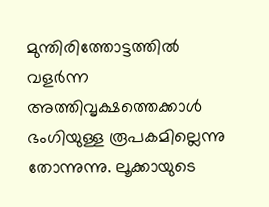മുന്തിരിത്തോട്ടത്തില്‍ വളര്‍ന്ന അത്തിവൃക്ഷത്തെക്കാള്‍ ഭംഗിയുള്ള രൂപകമില്ലെന്നു തോന്നുന്നു. ലൂക്കായുടെ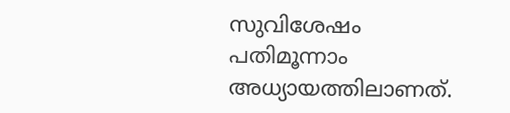സുവിശേഷം പതിമൂന്നാം അധ്യായത്തിലാണത്.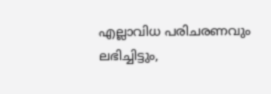എല്ലാവിധ പരിചരണവും ലഭിച്ചിട്ടും,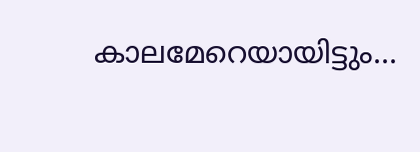കാലമേറെയായിട്ടും...